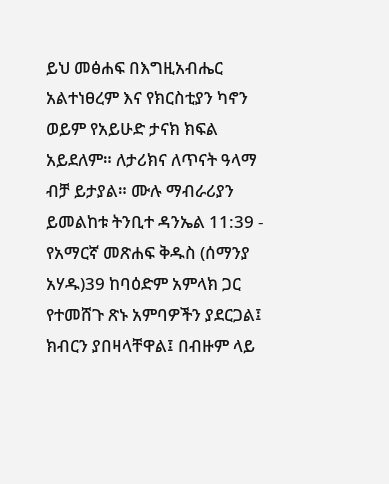ይህ መፅሐፍ በእግዚአብሔር አልተነፀረም እና የክርስቲያን ካኖን ወይም የአይሁድ ታናክ ክፍል አይደለም። ለታሪክና ለጥናት ዓላማ ብቻ ይታያል። ሙሉ ማብራሪያን ይመልከቱ ትንቢተ ዳንኤል 11:39 - የአማርኛ መጽሐፍ ቅዱስ (ሰማንያ አሃዱ)39 ከባዕድም አምላክ ጋር የተመሸጉ ጽኑ አምባዎችን ያደርጋል፤ ክብርን ያበዛላቸዋል፤ በብዙም ላይ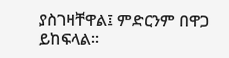ያስገዛቸዋል፤ ምድርንም በዋጋ ይከፍላል።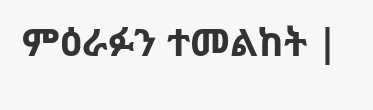ምዕራፉን ተመልከት |